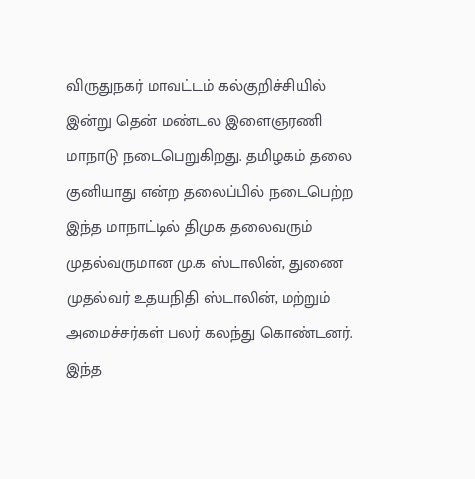விருதுநகர் மாவட்டம் கல்குறிச்சியில் இன்று தென் மண்டல இளைஞரணி மாநாடு நடைபெறுகிறது. தமிழகம் தலை குனியாது என்ற தலைப்பில் நடைபெற்ற இந்த மாநாட்டில் திமுக தலைவரும் முதல்வருமான மு.க ஸ்டாலின், துணை முதல்வர் உதயநிதி ஸ்டாலின், மற்றும் அமைச்சர்கள் பலர் கலந்து கொண்டனர். இந்த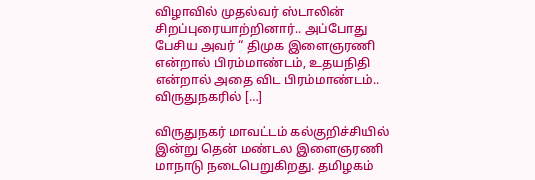விழாவில் முதல்வர் ஸ்டாலின் சிறப்புரையாற்றினார்.. அப்போது பேசிய அவர் “ திமுக இளைஞரணி என்றால் பிரம்மாண்டம், உதயநிதி என்றால் அதை விட பிரம்மாண்டம்.. விருதுநகரில் […]

விருதுநகர் மாவட்டம் கல்குறிச்சியில் இன்று தென் மண்டல இளைஞரணி மாநாடு நடைபெறுகிறது. தமிழகம்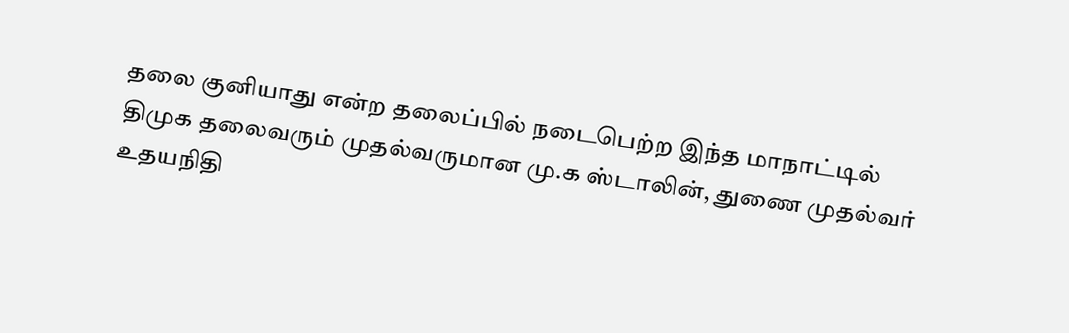தலை குனியாது என்ற தலைப்பில் நடைபெற்ற இந்த மாநாட்டில் திமுக தலைவரும் முதல்வருமான மு.க ஸ்டாலின், துணை முதல்வர் உதயநிதி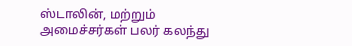ஸ்டாலின், மற்றும் அமைச்சர்கள் பலர் கலந்து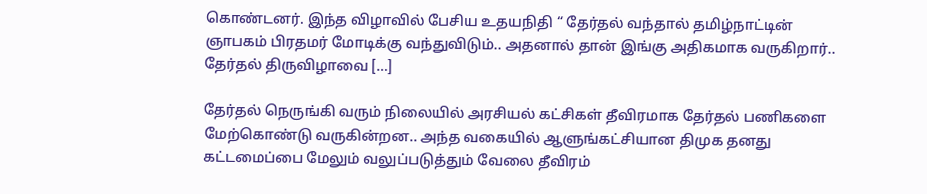கொண்டனர். இந்த விழாவில் பேசிய உதயநிதி “ தேர்தல் வந்தால் தமிழ்நாட்டின் ஞாபகம் பிரதமர் மோடிக்கு வந்துவிடும்.. அதனால் தான் இங்கு அதிகமாக வருகிறார்.. தேர்தல் திருவிழாவை […]

தேர்தல் நெருங்கி வரும் நிலையில் அரசியல் கட்சிகள் தீவிரமாக தேர்தல் பணிகளை மேற்கொண்டு வருகின்றன.. அந்த வகையில் ஆளுங்கட்சியான திமுக தனது கட்டமைப்பை மேலும் வலுப்படுத்தும் வேலை தீவிரம்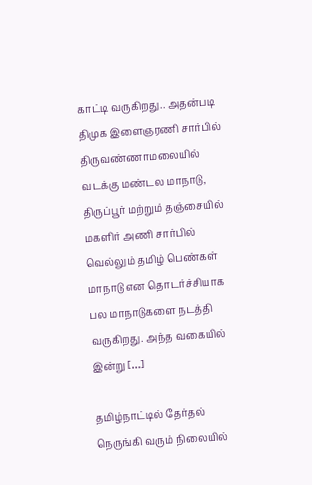காட்டி வருகிறது.. அதன்படி திமுக இளைஞரணி சார்பில் திருவண்ணாமலையில் வடக்கு மண்டல மாநாடு, திருப்பூர் மற்றும் தஞ்சையில் மகளிர் அணி சார்பில் வெல்லும் தமிழ் பெண்கள் மாநாடு என தொடர்ச்சியாக பல மாநாடுகளை நடத்தி வருகிறது. அந்த வகையில் இன்று […]

தமிழ்நாட்டில் தேர்தல் நெருங்கி வரும் நிலையில்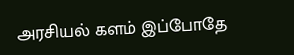அரசியல் களம் இப்போதே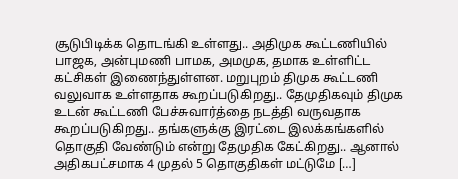சூடுபிடிக்க தொடங்கி உள்ளது.. அதிமுக கூட்டணியில் பாஜக, அன்புமணி பாமக, அமமுக, தமாக உள்ளிட்ட கட்சிகள் இணைந்துள்ளன. மறுபுறம் திமுக கூட்டணி வலுவாக உள்ளதாக கூறப்படுகிறது.. தேமுதிகவும் திமுக உடன் கூட்டணி பேச்சுவார்த்தை நடத்தி வருவதாக கூறப்படுகிறது.. தங்களுக்கு இரட்டை இலக்கங்களில் தொகுதி வேண்டும் என்று தேமுதிக கேட்கிறது.. ஆனால் அதிகபட்சமாக 4 முதல் 5 தொகுதிகள் மட்டுமே […]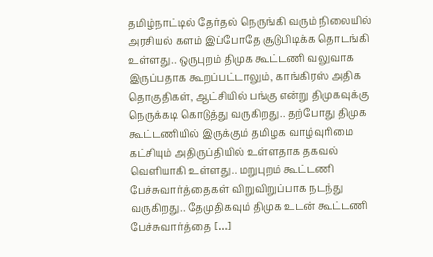தமிழ்நாட்டில் தேர்தல் நெருங்கி வரும் நிலையில் அரசியல் களம் இப்போதே சூடுபிடிக்க தொடங்கி உள்ளது.. ஒருபுறம் திமுக கூட்டணி வலுவாக இருப்பதாக கூறப்பட்டாலும், காங்கிரஸ் அதிக தொகுதிகள், ஆட்சியில் பங்கு என்று திமுகவுக்கு நெருக்கடி கொடுத்து வருகிறது.. தற்போது திமுக கூட்டணியில் இருக்கும் தமிழக வாழ்வுரிமை கட்சியும் அதிருப்தியில் உள்ளதாக தகவல் வெளியாகி உள்ளது.. மறுபுறம் கூட்டணி பேச்சுவார்த்தைகள் விறுவிறுப்பாக நடந்து வருகிறது.. தேமுதிகவும் திமுக உடன் கூட்டணி பேச்சுவார்த்தை […]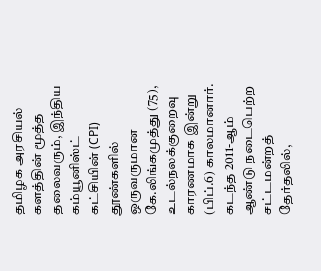தமிழக அரசியல் களத்தின் மூத்த தலைவரும், இந்திய கம்யூனிஸ்ட் கட்சியின் (CPI) தூண்களில் ஒருவருமான கே.லிங்கமுத்து (75), உடல்நலக்குறைவு காரணமாக இன்று (பிப்.6) காலமானார். கடந்த 2011-ஆம் ஆண்டு நடைபெற்ற சட்டமன்றத் தேர்தலில்,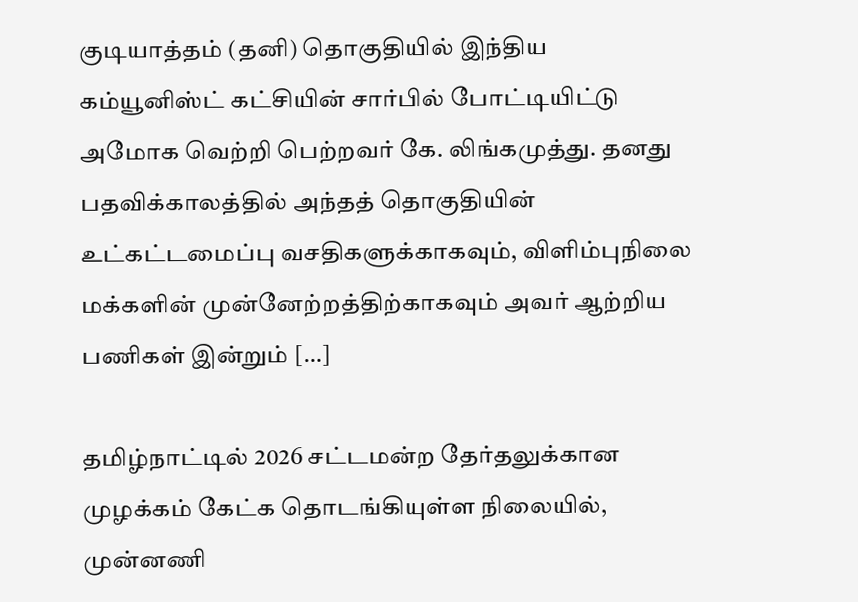குடியாத்தம் (தனி) தொகுதியில் இந்திய கம்யூனிஸ்ட் கட்சியின் சார்பில் போட்டியிட்டு அமோக வெற்றி பெற்றவர் கே. லிங்கமுத்து. தனது பதவிக்காலத்தில் அந்தத் தொகுதியின் உட்கட்டமைப்பு வசதிகளுக்காகவும், விளிம்புநிலை மக்களின் முன்னேற்றத்திற்காகவும் அவர் ஆற்றிய பணிகள் இன்றும் […]

தமிழ்நாட்டில் 2026 சட்டமன்ற தேர்தலுக்கான முழக்கம் கேட்க தொடங்கியுள்ள நிலையில், முன்னணி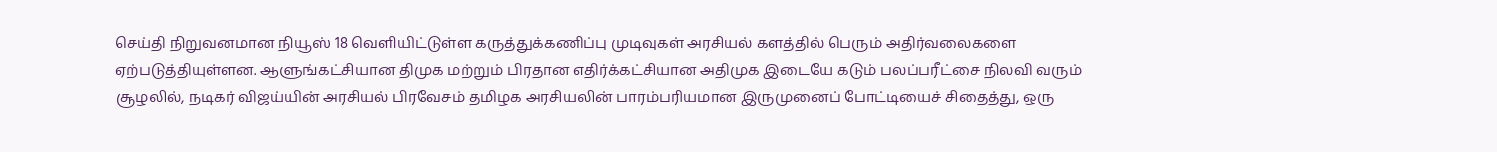செய்தி நிறுவனமான நியூஸ் 18 வெளியிட்டுள்ள கருத்துக்கணிப்பு முடிவுகள் அரசியல் களத்தில் பெரும் அதிர்வலைகளை ஏற்படுத்தியுள்ளன. ஆளுங்கட்சியான திமுக மற்றும் பிரதான எதிர்க்கட்சியான அதிமுக இடையே கடும் பலப்பரீட்சை நிலவி வரும் சூழலில், நடிகர் விஜய்யின் அரசியல் பிரவேசம் தமிழக அரசியலின் பாரம்பரியமான இருமுனைப் போட்டியைச் சிதைத்து, ஒரு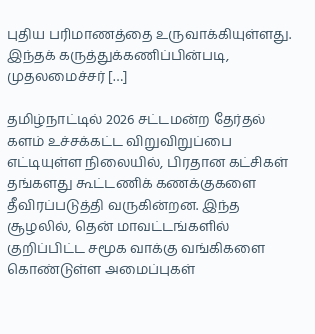புதிய பரிமாணத்தை உருவாக்கியுள்ளது. இந்தக் கருத்துக்கணிப்பின்படி, முதலமைச்சர் […]

தமிழ்நாட்டில் 2026 சட்டமன்ற தேர்தல் களம் உச்சக்கட்ட விறுவிறுப்பை எட்டியுள்ள நிலையில், பிரதான கட்சிகள் தங்களது கூட்டணிக் கணக்குகளை தீவிரப்படுத்தி வருகின்றன. இந்த சூழலில், தென் மாவட்டங்களில் குறிப்பிட்ட சமூக வாக்கு வங்கிகளை கொண்டுள்ள அமைப்புகள்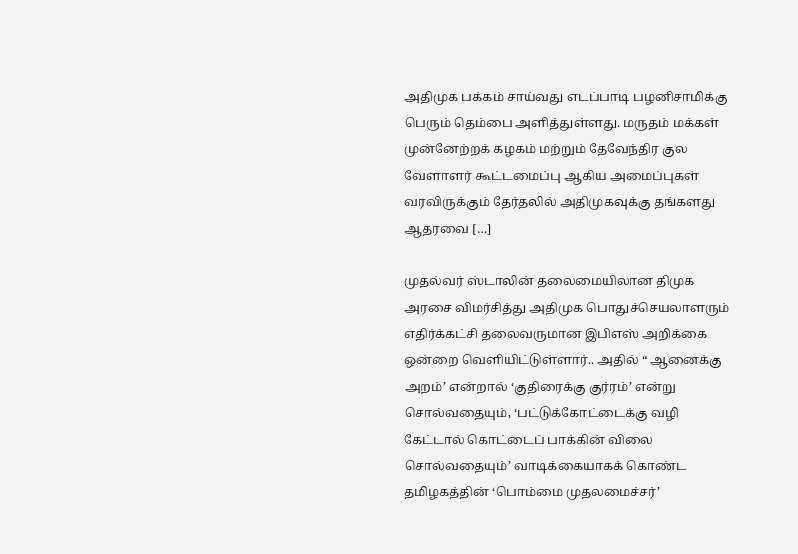அதிமுக பக்கம் சாய்வது எடப்பாடி பழனிசாமிக்கு பெரும் தெம்பை அளித்துள்ளது. மருதம் மக்கள் முன்னேற்றக் கழகம் மற்றும் தேவேந்திர குல வேளாளர் கூட்டமைப்பு ஆகிய அமைப்புகள் வரவிருக்கும் தேர்தலில் அதிமுகவுக்கு தங்களது ஆதரவை […]

முதல்வர் ஸ்டாலின் தலைமையிலான திமுக அரசை விமர்சித்து அதிமுக பொதுச்செயலாளரும் எதிர்க்கட்சி தலைவருமான இபிஎஸ் அறிக்கை ஒன்றை வெளியிட்டுள்ளார்.. அதில் “ ஆனைக்கு அறம்’ என்றால் ‘குதிரைக்கு குர்ரம்’ என்று சொல்வதையும், ‘பட்டுக்கோட்டைக்கு வழி கேட்டால் கொட்டைப் பாக்கின் விலை சொல்வதையும்’ வாடிக்கையாகக் கொண்ட தமிழகத்தின் ‘பொம்மை முதலமைச்சர்’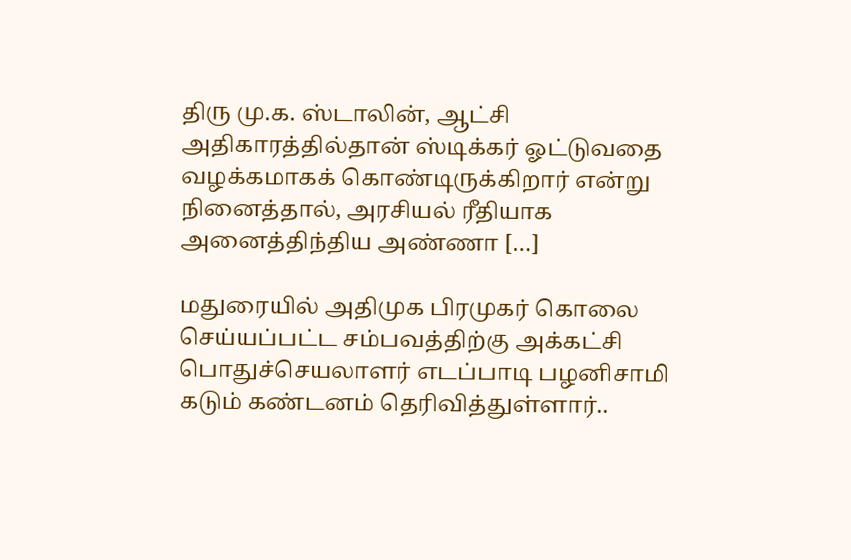திரு மு.க. ஸ்டாலின், ஆட்சி அதிகாரத்தில்தான் ஸ்டிக்கர் ஓட்டுவதை வழக்கமாகக் கொண்டிருக்கிறார் என்று நினைத்தால், அரசியல் ரீதியாக அனைத்திந்திய அண்ணா […]

மதுரையில் அதிமுக பிரமுகர் கொலை செய்யப்பட்ட சம்பவத்திற்கு அக்கட்சி பொதுச்செயலாளர் எடப்பாடி பழனிசாமி கடும் கண்டனம் தெரிவித்துள்ளார்..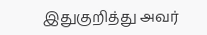இதுகுறித்து அவர்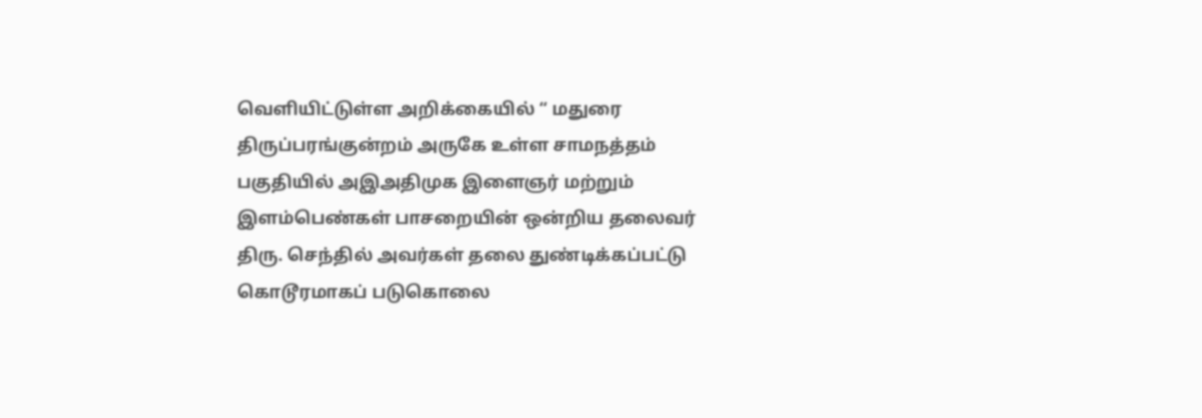வெளியிட்டுள்ள அறிக்கையில் “ மதுரை திருப்பரங்குன்றம் அருகே உள்ள சாமநத்தம் பகுதியில் அஇஅதிமுக இளைஞர் மற்றும் இளம்பெண்கள் பாசறையின் ஒன்றிய தலைவர் திரு. செந்தில் அவர்கள் தலை துண்டிக்கப்பட்டு கொடூரமாகப் படுகொலை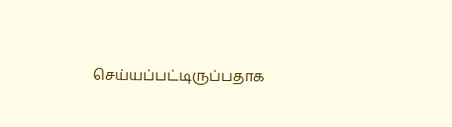செய்யப்பட்டிருப்பதாக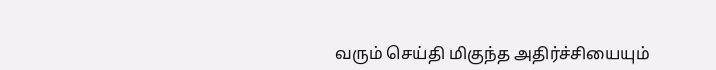வரும் செய்தி மிகுந்த அதிர்ச்சியையும்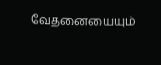வேதனையையும்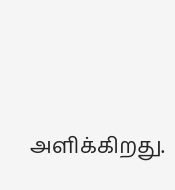அளிக்கிறது.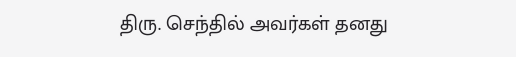திரு. செந்தில் அவர்கள் தனது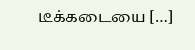டீக்கடையை […]